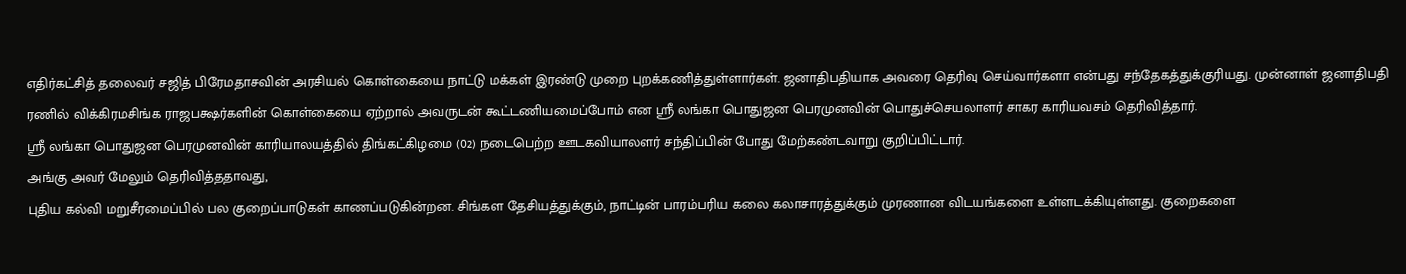எதிர்கட்சித் தலைவர் சஜித் பிரேமதாசவின் அரசியல் கொள்கையை நாட்டு மக்கள் இரண்டு முறை புறக்கணித்துள்ளார்கள். ஜனாதிபதியாக அவரை தெரிவு செய்வார்களா என்பது சந்தேகத்துக்குரியது. முன்னாள் ஜனாதிபதி ரணில் விக்கிரமசிங்க ராஜபக்ஷர்களின் கொள்கையை ஏற்றால் அவருடன் கூட்டணியமைப்போம் என ஸ்ரீ லங்கா பொதுஜன பெரமுனவின் பொதுச்செயலாளர் சாகர காரியவசம் தெரிவித்தார்.
ஸ்ரீ லங்கா பொதுஜன பெரமுனவின் காரியாலயத்தில் திங்கட்கிழமை (02) நடைபெற்ற ஊடகவியாலளர் சந்திப்பின் போது மேற்கண்டவாறு குறிப்பிட்டார்.
அங்கு அவர் மேலும் தெரிவித்ததாவது,
புதிய கல்வி மறுசீரமைப்பில் பல குறைப்பாடுகள் காணப்படுகின்றன. சிங்கள தேசியத்துக்கும், நாட்டின் பாரம்பரிய கலை கலாசாரத்துக்கும் முரணான விடயங்களை உள்ளடக்கியுள்ளது. குறைகளை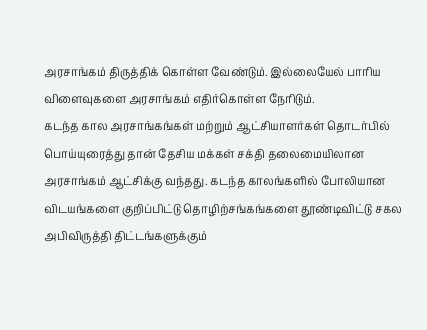அரசாங்கம் திருத்திக் கொள்ள வேண்டும். இல்லையேல் பாரிய விளைவுகளை அரசாங்கம் எதிர்கொள்ள நேரிடும்.
கடந்த கால அரசாங்கங்கள் மற்றும் ஆட்சியாளர்கள் தொடர்பில் பொய்யுரைத்து தான் தேசிய மக்கள் சக்தி தலைமையிலான அரசாங்கம் ஆட்சிக்கு வந்தது. கடந்த காலங்களில் போலியான விடயங்களை குறிப்பிட்டு தொழிற்சங்கங்களை தூண்டிவிட்டு சகல அபிவிருத்தி திட்டங்களுக்கும்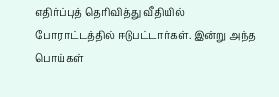எதிர்ப்புத் தெரிவித்து வீதியில் போராட்டத்தில் ஈடுபட்டார்கள். இன்று அந்த பொய்கள்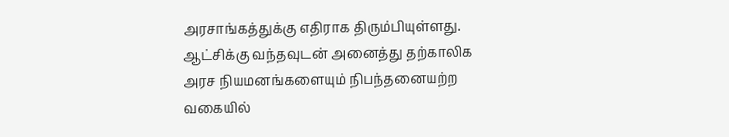அரசாங்கத்துக்கு எதிராக திரும்பியுள்ளது.
ஆட்சிக்கு வந்தவுடன் அனைத்து தற்காலிக அரச நியமனங்களையும் நிபந்தனையற்ற வகையில்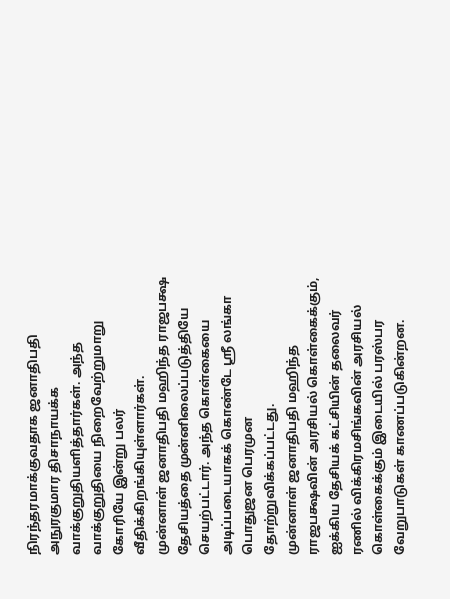நிரந்தரமாக்குவதாக ஜனாதிபதி அநுரகுமார திசாநாயக்க வாக்குறுதியளித்தார்கள். அந்த வாக்குறுதியை நிறைவேற்றுமாறு கோரியே இன்று பலர் வீதிக்கிறங்கியுள்ளார்கள்.
முன்னாள் ஜனாதிபதி மஹிந்த ராஜபக்ஷ தேசியத்தை முன்னிலைப்படுத்தியே செயற்பட்டார். அந்த கொள்கையை அடிப்படையாகக் கொண்டே ஸ்ரீ லங்கா பொதுஜன பெரமுன தோற்றுவிக்கப்பட்டது.
முன்னாள் ஜனாதிபதி மஹிந்த ராஜபக்ஷவின் அரசியல் கொள்கைக்கும், ஐக்கிய தேசியக் கட்சியின் தலைவர் ரணில் விக்கிரமசிங்கவின் அரசியல் கொள்கைக்கும் இடையில் பரஸ்பர வேறுபாடுகள் காணப்படுகின்றன.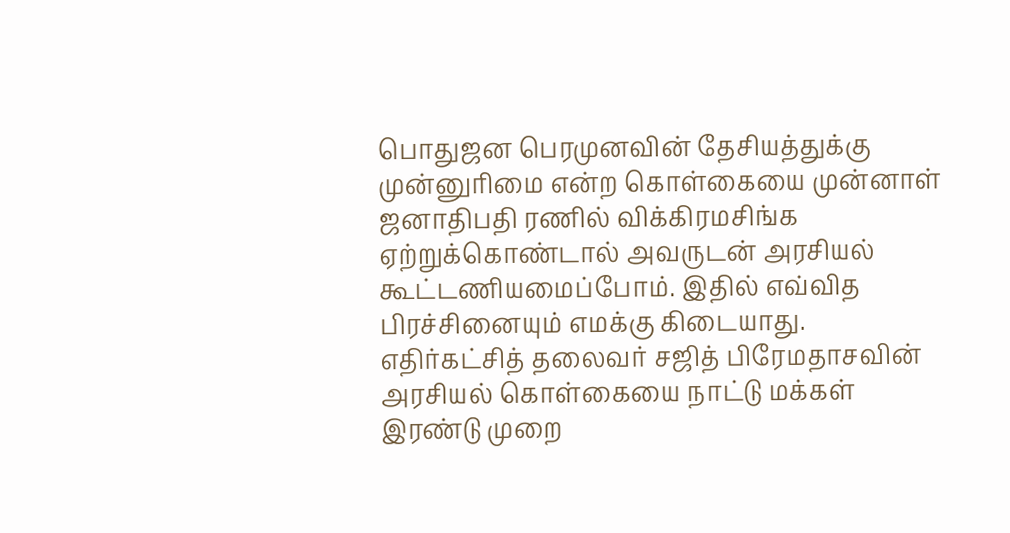பொதுஜன பெரமுனவின் தேசியத்துக்கு முன்னுரிமை என்ற கொள்கையை முன்னாள் ஜனாதிபதி ரணில் விக்கிரமசிங்க ஏற்றுக்கொண்டால் அவருடன் அரசியல் கூட்டணியமைப்போம். இதில் எவ்வித பிரச்சினையும் எமக்கு கிடையாது.
எதிர்கட்சித் தலைவர் சஜித் பிரேமதாசவின் அரசியல் கொள்கையை நாட்டு மக்கள் இரண்டு முறை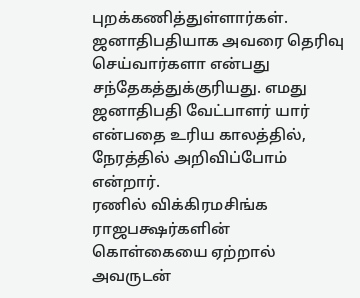புறக்கணித்துள்ளார்கள். ஜனாதிபதியாக அவரை தெரிவு செய்வார்களா என்பது சந்தேகத்துக்குரியது. எமது ஜனாதிபதி வேட்பாளர் யார் என்பதை உரிய காலத்தில், நேரத்தில் அறிவிப்போம் என்றார்.
ரணில் விக்கிரமசிங்க ராஜபக்ஷர்களின் கொள்கையை ஏற்றால் அவருடன்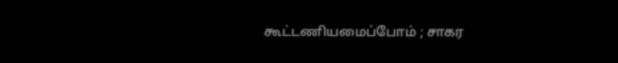கூட்டணியமைப்போம் ; சாகர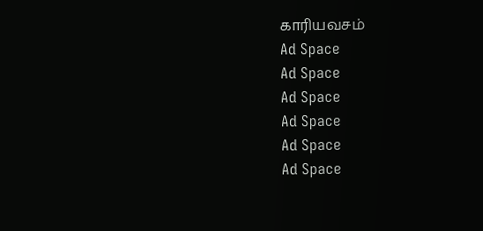காரியவசம்
Ad Space
Ad Space
Ad Space
Ad Space
Ad Space
Ad Space